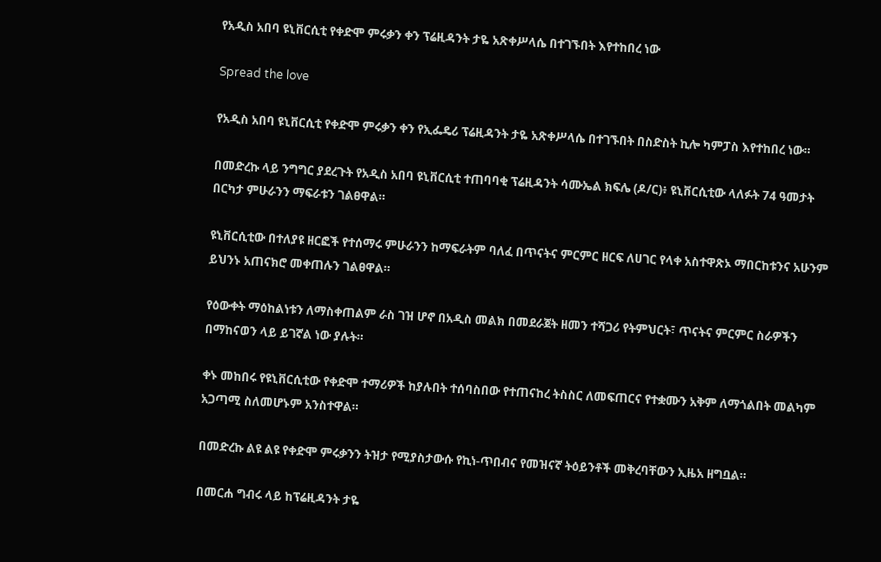የአዲስ አበባ ዩኒቨርሲቲ የቀድሞ ምሩቃን ቀን ፕሬዚዳንት ታዬ አጽቀሥላሴ በተገኙበት እየተከበረ ነው

Spread the love

የአዲስ አበባ ዩኒቨርሲቲ የቀድሞ ምሩቃን ቀን የኢፌዴሪ ፕሬዚዳንት ታዬ አጽቀሥላሴ በተገኙበት በስድስት ኪሎ ካምፓስ እየተከበረ ነው።

በመድረኩ ላይ ንግግር ያደረጉት የአዲስ አበባ ዩኒቨርሲቲ ተጠባባቂ ፕሬዚዳንት ሳሙኤል ክፍሌ (ዶ/ር)፥ ዩኒቨርሲቲው ላለፉት 74 ዓመታት በርካታ ምሁራንን ማፍራቱን ገልፀዋል።

ዩኒቨርሲቲው በተለያዩ ዘርፎች የተሰማሩ ምሁራንን ከማፍራትም ባለፈ በጥናትና ምርምር ዘርፍ ለሀገር የላቀ አስተዋጽኦ ማበርከቱንና አሁንም ይህንኑ አጠናክሮ መቀጠሉን ገልፀዋል።

የዕውቀት ማዕከልነቱን ለማስቀጠልም ራስ ገዝ ሆኖ በአዲስ መልክ በመደራጀት ዘመን ተሻጋሪ የትምህርት፣ ጥናትና ምርምር ስራዎችን በማከናወን ላይ ይገኛል ነው ያሉት።

ቀኑ መከበሩ የዩኒቨርሲቲው የቀድሞ ተማሪዎች ከያሉበት ተሰባስበው የተጠናከረ ትስስር ለመፍጠርና የተቋሙን አቅም ለማጎልበት መልካም አጋጣሚ ስለመሆኑም አንስተዋል።

በመድረኩ ልዩ ልዩ የቀድሞ ምሩቃንን ትዝታ የሚያስታውሱ የኪነ-ጥበብና የመዝናኛ ትዕይንቶች መቅረባቸውን ኢዜአ ዘግቧል።

በመርሐ ግብሩ ላይ ከፕሬዚዳንት ታዬ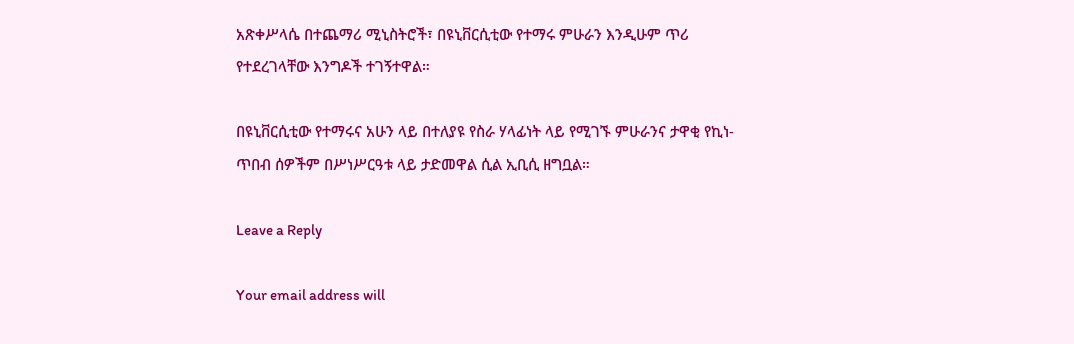አጽቀሥላሴ በተጨማሪ ሚኒስትሮች፣ በዩኒቨርሲቲው የተማሩ ምሁራን እንዲሁም ጥሪ የተደረገላቸው እንግዶች ተገኝተዋል።

በዩኒቨርሲቲው የተማሩና አሁን ላይ በተለያዩ የስራ ሃላፊነት ላይ የሚገኙ ምሁራንና ታዋቂ የኪነ-ጥበብ ሰዎችም በሥነሥርዓቱ ላይ ታድመዋል ሲል ኢቢሲ ዘግቧል።

Leave a Reply

Your email address will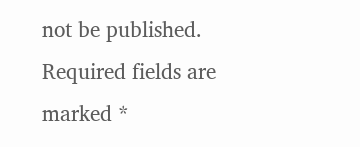not be published. Required fields are marked *